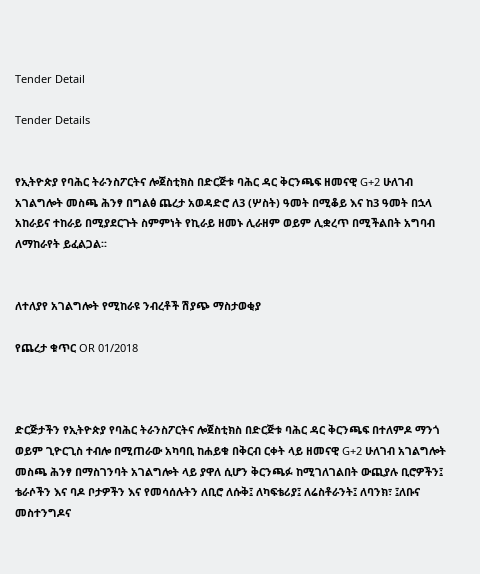Tender Detail

Tender Details


የኢትዮጵያ የባሕር ትራንስፖርትና ሎጀስቲክስ በድርጅቱ ባሕር ዳር ቅርንጫፍ ዘመናዊ G+2 ሁለገብ አገልግሎት መስጫ ሕንፃ በግልፅ ጨረታ አወዳድሮ ለ3 (ሦስት) ዓመት በሚቆይ እና ከ3 ዓመት በኋላ አከራይና ተከራይ በሚያደርጉት ስምምነት የኪራይ ዘመኑ ሊራዘም ወይም ሊቋረጥ በሚችልበት አግባብ ለማከራየት ይፈልጋል፡፡


ለተለያየ አገልግሎት የሚከራዩ ንብረቶች ሽያጭ ማስታወቂያ

የጨረታ ቁጥር OR 01/2018



ድርጅታችን የኢትዮጵያ የባሕር ትራንስፖርትና ሎጀስቲክስ በድርጅቱ ባሕር ዳር ቅርንጫፍ በተለምዶ ማንጎ ወይም ጊዮርጊስ ተብሎ በሚጠራው አካባቢ ከሐይቁ በቅርብ ርቀት ላይ ዘመናዊ G+2 ሁለገብ አገልግሎት መስጫ ሕንፃ በማስገንባት አገልግሎት ላይ ያዋለ ሲሆን ቅርንጫፉ ከሚገለገልበት ውጪያሉ ቢሮዎችን፤ ቴራሶችን እና ባዶ ቦታዎችን እና የመሳሰሉትን ለቢሮ ለሱቅ፤ ለካፍቴሪያ፤ ለሬስቶራንት፤ ለባንክ፣ ፤ለቡና መስተንግዶና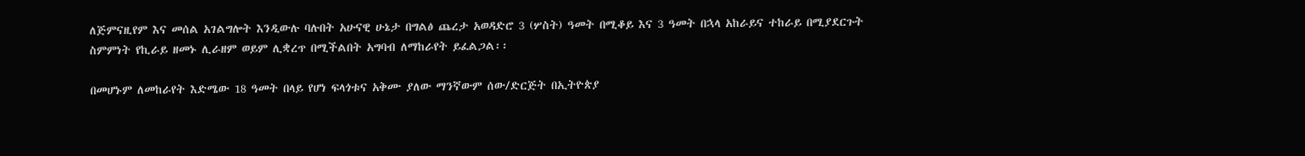ለጅምናዚየም እና መሰል አገልግሎት እንዲውሉ ባሉበት አሁናዊ ሁኔታ በግልፅ ጨረታ አወዳድሮ 3 (ሦስት) ዓመት በሚቆይ እና 3 ዓመት በኋላ አከራይና ተከራይ በሚያደርጉት ስምምነት የኪራይ ዘመኑ ሊራዘም ወይም ሊቋረጥ በሚችልበት አግባብ ለማከራየት ይፈልጋል፡፡

በመሆኑም ለመከራየት እድሜው 18 ዓመት በላይ የሆነ ፍላጎቱና አቅሙ ያለው ማንኛውም ሰው/ድርጅት በኢትዮጵያ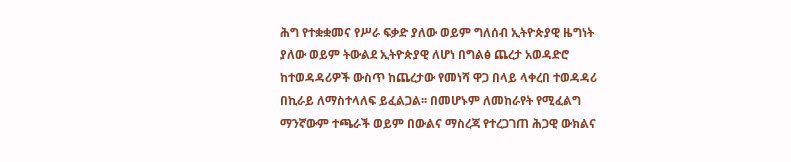ሕግ የተቋቋመና የሥራ ፍቃድ ያለው ወይም ግለሰብ ኢትዮጵያዊ ዜግነት ያለው ወይም ትውልደ ኢትዮጵያዊ ለሆነ በግልፅ ጨረታ አወዳድሮ ከተወዳዳሪዎች ውስጥ ከጨረታው የመነሻ ዋጋ በላይ ላቀረበ ተወዳዳሪ በኪራይ ለማስተላለፍ ይፈልጋል፡፡ በመሆኑም ለመከራየት የሚፈልግ ማንኛውም ተጫራች ወይም በውልና ማስረጃ የተረጋገጠ ሕጋዊ ውክልና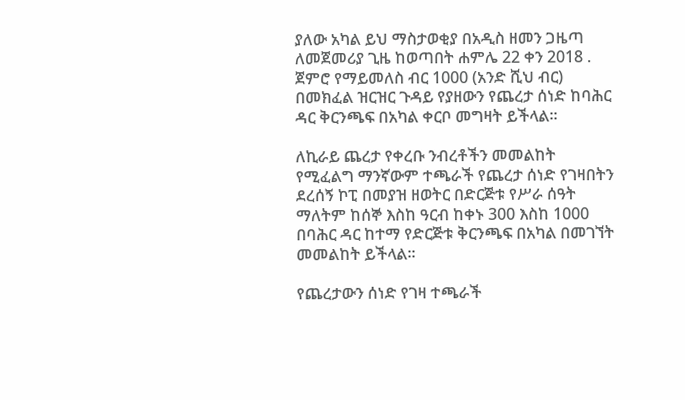ያለው አካል ይህ ማስታወቂያ በአዲስ ዘመን ጋዜጣ ለመጀመሪያ ጊዜ ከወጣበት ሐምሌ 22 ቀን 2018 . ጀምሮ የማይመለስ ብር 1000 (አንድ ሺህ ብር) በመክፈል ዝርዝር ጉዳይ የያዘውን የጨረታ ሰነድ ከባሕር ዳር ቅርንጫፍ በአካል ቀርቦ መግዛት ይችላል፡፡

ለኪራይ ጨረታ የቀረቡ ንብረቶችን መመልከት የሚፈልግ ማንኛውም ተጫራች የጨረታ ሰነድ የገዛበትን ደረሰኝ ኮፒ በመያዝ ዘወትር በድርጅቱ የሥራ ሰዓት ማለትም ከሰኞ እስከ ዓርብ ከቀኑ 300 እስከ 1000 በባሕር ዳር ከተማ የድርጅቱ ቅርንጫፍ በአካል በመገኘት መመልከት ይችላል፡፡

የጨረታውን ሰነድ የገዛ ተጫራች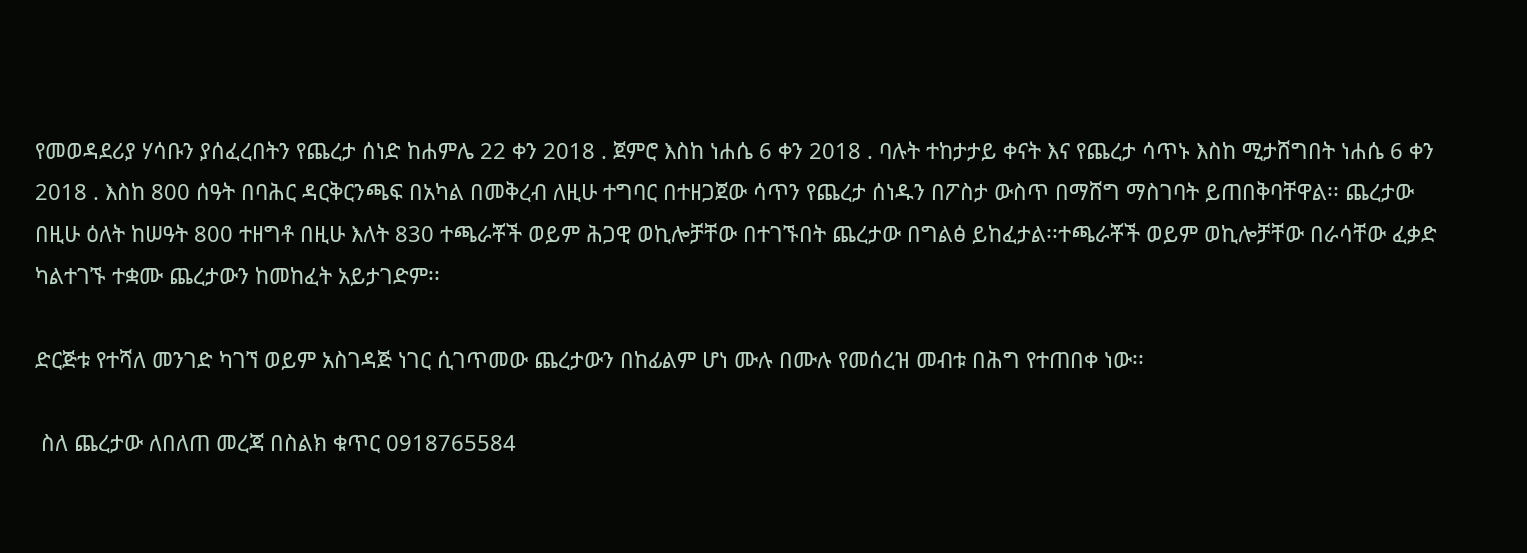የመወዳደሪያ ሃሳቡን ያሰፈረበትን የጨረታ ሰነድ ከሐምሌ 22 ቀን 2018 . ጀምሮ እስከ ነሐሴ 6 ቀን 2018 . ባሉት ተከታታይ ቀናት እና የጨረታ ሳጥኑ እስከ ሚታሸግበት ነሐሴ 6 ቀን 2018 . እስከ 800 ሰዓት በባሕር ዳርቅርንጫፍ በአካል በመቅረብ ለዚሁ ተግባር በተዘጋጀው ሳጥን የጨረታ ሰነዱን በፖስታ ውስጥ በማሸግ ማስገባት ይጠበቅባቸዋል፡፡ ጨረታው በዚሁ ዕለት ከሠዓት 800 ተዘግቶ በዚሁ እለት 830 ተጫራቾች ወይም ሕጋዊ ወኪሎቻቸው በተገኙበት ጨረታው በግልፅ ይከፈታል፡፡ተጫራቾች ወይም ወኪሎቻቸው በራሳቸው ፈቃድ ካልተገኙ ተቋሙ ጨረታውን ከመከፈት አይታገድም፡፡

ድርጅቱ የተሻለ መንገድ ካገኘ ወይም አስገዳጅ ነገር ሲገጥመው ጨረታውን በከፊልም ሆነ ሙሉ በሙሉ የመሰረዝ መብቱ በሕግ የተጠበቀ ነው፡፡

 ስለ ጨረታው ለበለጠ መረጃ በስልክ ቁጥር 0918765584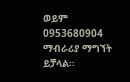ወይም 0953680904 ማብራሪያ ማግኘት ይቻላል፡፡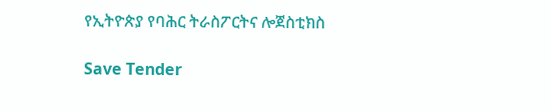የኢትዮጵያ የባሕር ትራስፖርትና ሎጀስቲክስ

Save Tender